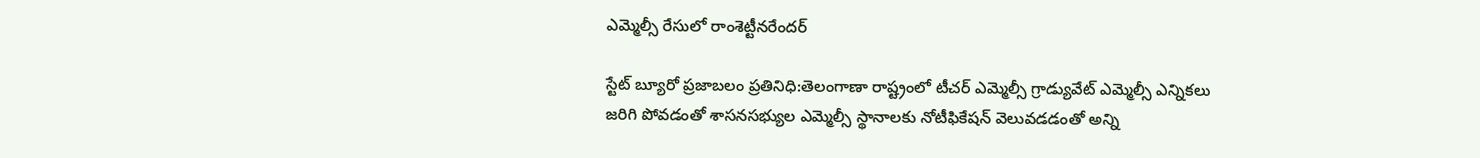ఎమ్మెల్సీ రేసులో రాంశెట్టీనరేందర్‌

స్టేట్‌ బ్యూరో ప్రజాబలం ప్రతినిధి:తెలంగాణా రాష్ట్రంలో టీచర్‌ ఎమ్మెల్సీ గ్రాడ్యువేట్‌ ఎమ్మెల్సీ ఎన్నికలు జరిగి పోవడంతో శాసనసభ్యుల ఎమ్మెల్సీ స్థానాలకు నోటీఫికేషన్‌ వెలువడడంతో అన్ని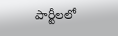పార్టీలలో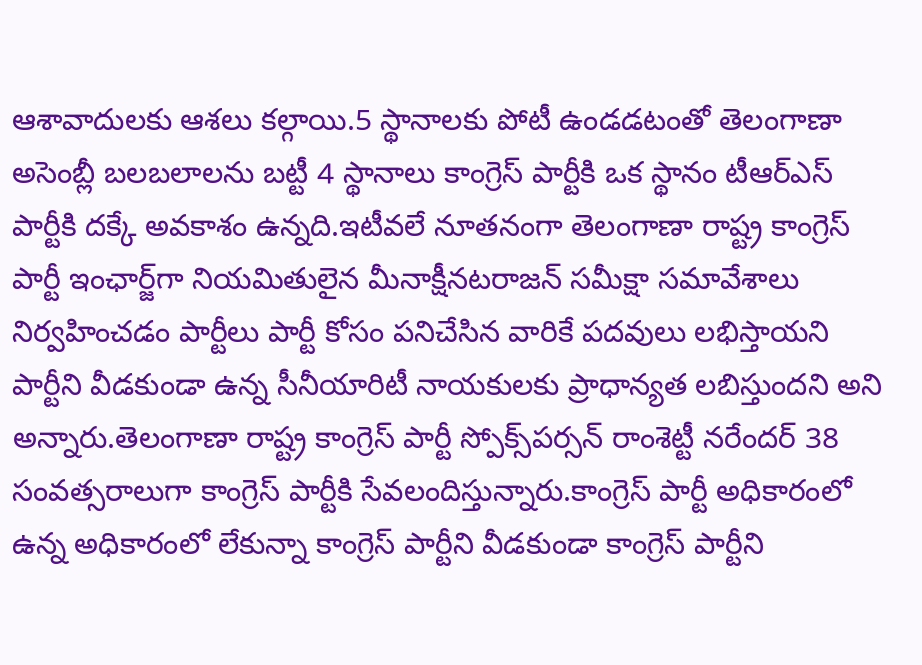ఆశావాదులకు ఆశలు కల్గాయి.5 స్థానాలకు పోటీ ఉండడటంతో తెలంగాణా అసెంబ్లీ బలబలాలను బట్టీ 4 స్థానాలు కాంగ్రెస్‌ పార్టీకి ఒక స్థానం టీఆర్‌ఎస్‌ పార్టీకి దక్కే అవకాశం ఉన్నది.ఇటీవలే నూతనంగా తెలంగాణా రాష్ట్ర కాంగ్రెస్‌ పార్టీ ఇంఛార్జ్‌గా నియమితులైన మీనాక్షీనటరాజన్‌ సమీక్షా సమావేశాలు నిర్వహించడం పార్టీలు పార్టీ కోసం పనిచేసిన వారికే పదవులు లభిస్తాయని పార్టీని వీడకుండా ఉన్న సీనీయారిటీ నాయకులకు ప్రాధాన్యత లబిస్తుందని అని అన్నారు.తెలంగాణా రాష్ట్ర కాంగ్రెస్‌ పార్టీ స్పోక్స్‌పర్సన్‌ రాంశెట్టీ నరేందర్‌ 38 సంవత్సరాలుగా కాంగ్రెస్‌ పార్టీకి సేవలందిస్తున్నారు.కాంగ్రెస్‌ పార్టీ అధికారంలో ఉన్న అధికారంలో లేకున్నా కాంగ్రెస్‌ పార్టీని వీడకుండా కాంగ్రెస్‌ పార్టీని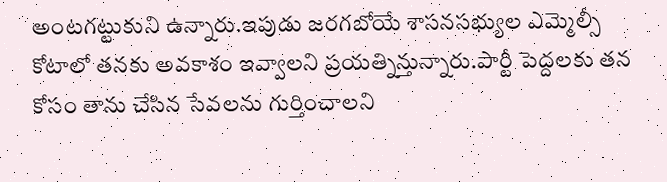అంటగట్టుకుని ఉన్నారు.ఇపుడు జరగబోయే శాసనసభ్యుల ఎమ్మెల్సీ కోటాలో తనకు అవకాశం ఇవ్వాలని ప్రయత్నిన్తున్నారు.పార్టీ పెద్దలకు తన కోసం తాను చేసిన సేవలను గుర్తించాలని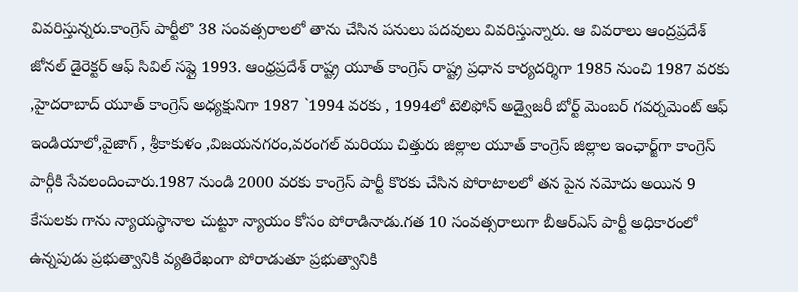వివరిస్తున్నరు.కాంగ్రెస్‌ పార్టీలొ 38 సంవత్సరాలలో తాను చేసిన పనులు పదవులు వివరిస్తున్నారు. ఆ వివరాలు ఆంద్రప్రదేశ్‌ జోనల్‌ డైరెక్టర్‌ ఆఫ్‌ సివిల్‌ సప్లై 1993. ఆంధ్రప్రదేశ్‌ రాష్ట్ర యూత్‌ కాంగ్రెస్‌ రాష్ట్ర ప్రధాన కార్యదర్శిగా 1985 నుంచి 1987 వరకు ,హైదరాబాద్‌ యూత్‌ కాంగ్రెస్‌ అధ్యక్షునిగా 1987 `1994 వరకు , 1994లో టెలిఫోన్‌ అడ్వైజరీ బోర్ట్‌ మెంబర్‌ గవర్నమెంట్‌ ఆఫ్‌ ఇండియాలో,వైజాగ్‌ , శ్రీకాకుళం ,విజయనగరం,వరంగల్‌ మరియు చిత్తురు జిల్లాల యూత్‌ కాంగ్రెస్‌ జిల్లాల ఇంఛార్జ్‌గా కాంగ్రెస్‌ పార్గీకి సేవలందించారు.1987 నుండి 2000 వరకు కాంగ్రెస్‌ పార్టీ కొరకు చేసిన పోరాటాలలో తన పైన నమోదు అయిన 9 కేసులకు గాను న్యాయస్థానాల చుట్టూ న్యాయం కోసం పోరాడినాడు.గత 10 సంవత్సరాలుగా బీఆర్‌ఎస్‌ పార్టీ అధికారంలో ఉన్నపుడు ప్రభుత్వానికి వ్యతిరేఖంగా పోరాడుతూ ప్రభుత్వానికి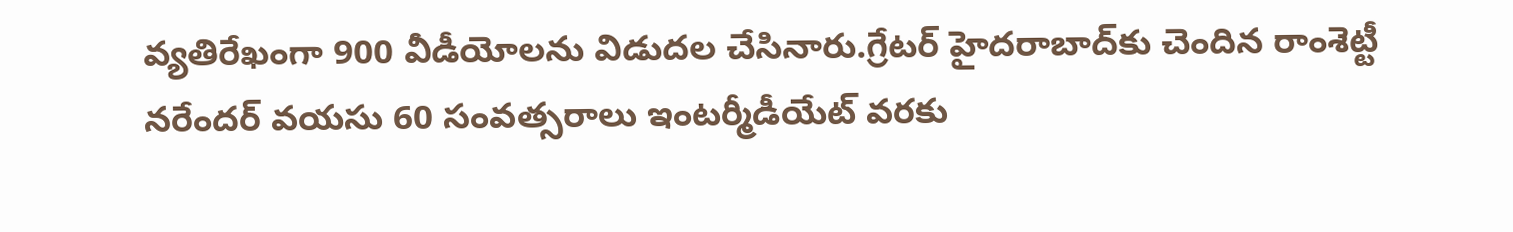వ్యతిరేఖంగా 900 వీడీయోలను విడుదల చేసినారు.గ్రేటర్‌ హైదరాబాద్‌కు చెందిన రాంశెట్టీ నరేందర్‌ వయసు 60 సంవత్సరాలు ఇంటర్మీడీయేట్‌ వరకు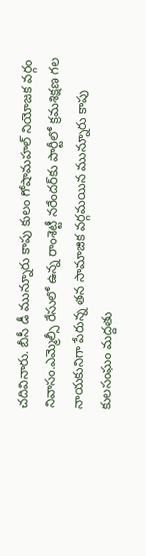చదివినారు. బీసీ డీ మున్నూరు కాపు కులం గోషామహల్‌ నియోజక వర్గం నివాసం.ఎమ్మెల్సీ రేసులో ఉన్న రాంశెట్టీ నరేందర్‌కు పార్టీలో క్రమశిక్షణ గల నాయకునిగా పేరున్న తన సామాజిక వర్గమయిన మున్నూరు కాపు కులసంఘం మద్దతు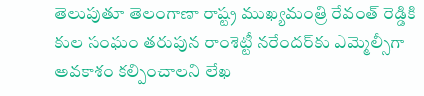తెలుపుతూ తెలంగాణా రాష్ట్ర ముఖ్యమంత్రి రేవంత్‌ రెడ్డికి కుల సంఘం తరుపున రాంశెట్టీ నరేందర్‌కు ఎమ్మెల్సీగా అవకాశం కల్పించాలని లేఖ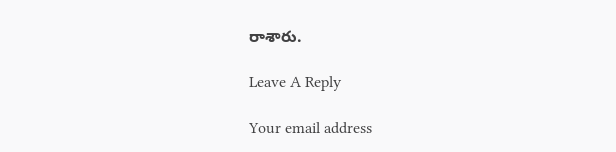రాశారు.

Leave A Reply

Your email address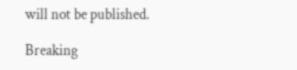will not be published.

Breaking